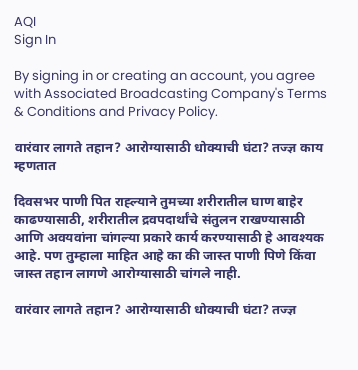AQI
Sign In

By signing in or creating an account, you agree with Associated Broadcasting Company's Terms & Conditions and Privacy Policy.

वारंवार लागते तहान? आरोग्यासाठी धोक्याची घंटा? तज्ज्ञ काय म्हणतात

दिवसभर पाणी पित राह्ल्याने तुमच्या शरीरातील घाण बाहेर काढण्यासाठी, शरीरातील द्रवपदार्थांचे संतुलन राखण्यासाठी आणि अवयवांना चांगल्या प्रकारे कार्य करण्यासाठी हे आवश्यक आहे. पण तुम्हाला माहित आहे का की जास्त पाणी पिणे किंवा जास्त तहान लागणे आरोग्यासाठी चांगले नाही.

वारंवार लागते तहान? आरोग्यासाठी धोक्याची घंटा? तज्ज्ञ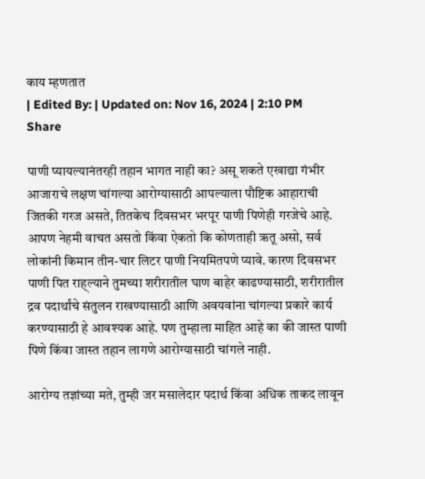काय म्हणतात
| Edited By: | Updated on: Nov 16, 2024 | 2:10 PM
Share

पाणी प्यायल्यानंतरही तहान भागत नाही का? असू शकते एखाद्या गंभीर आजाराचे लक्षण चांगल्या आरोग्यासाठी आपल्याला पौष्टिक आहाराची जितकी गरज असते, तितकेच दिवसभर भरपूर पाणी पिणेही गरजेचे आहे. आपण नेहमी वाचत असतो किंवा ऐकतो कि कोणताही ऋतू असो, सर्व लोकांनी किमान तीन-चार लिटर पाणी नियमितपणे प्यावे. कारण दिवसभर पाणी पित राह्ल्याने तुमच्या शरीरातील घाण बाहेर काढण्यासाठी, शरीरातील द्रव पदार्थांचे संतुलन राखण्यासाठी आणि अवयवांना चांगल्या प्रकारे कार्य करण्यासाठी हे आवश्यक आहे. पण तुम्हाला माहित आहे का की जास्त पाणी पिणे किंवा जास्त तहान लागणे आरोग्यासाठी चांगले नाही.

आरोग्य तज्ञांच्या मते, तुम्ही जर मसालेदार पदार्थ किंवा अधिक ताकद लावून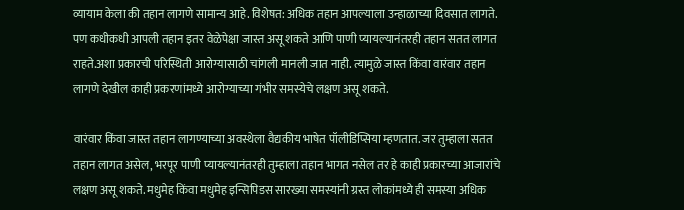व्यायाम केला की तहान लागणे सामान्य आहे. विशेषत: अधिक तहान आपल्याला उन्हाळाच्या दिवसात लागते. पण कधीकधी आपली तहान इतर वेळेपेक्षा जास्त असू शकते आणि पाणी प्यायल्यानंतरही तहान सतत लागत राहते.अशा प्रकारची परिस्थिती आरोग्यासाठी चांगली मानली जात नाही. त्यामुळे जास्त किंवा वारंवार तहान लागणे देखील काही प्रकरणांमध्ये आरोग्याच्या गंभीर समस्येचे लक्षण असू शकते.

वारंवार किंवा जास्त तहान लागण्याच्या अवस्थेला वैद्यकीय भाषेत पॉलीडिप्सिया म्हणतात. जर तुम्हाला सतत तहान लागत असेल, भरपूर पाणी प्यायल्यानंतरही तुम्हाला तहान भागत नसेल तर हे काही प्रकारच्या आजारांचे लक्षण असू शकते. मधुमेह किंवा मधुमेह इन्सिपिडस सारख्या समस्यांनी ग्रस्त लोकांमध्ये ही समस्या अधिक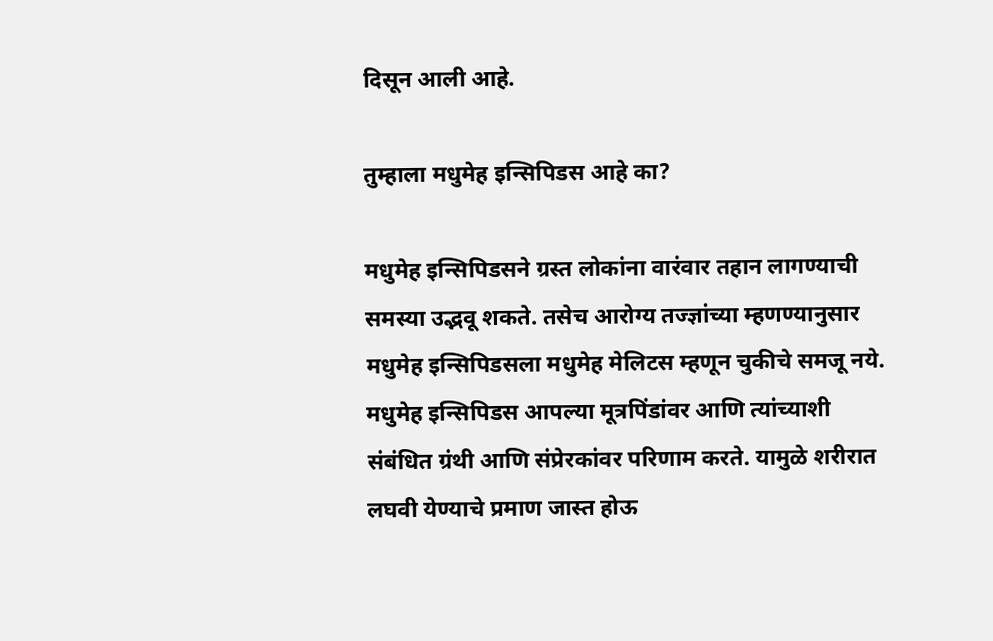दिसून आली आहे.

तुम्हाला मधुमेह इन्सिपिडस आहे का?

मधुमेह इन्सिपिडसने ग्रस्त लोकांना वारंवार तहान लागण्याची समस्या उद्भवू शकते. तसेच आरोग्य तज्ज्ञांच्या म्हणण्यानुसार मधुमेह इन्सिपिडसला मधुमेह मेलिटस म्हणून चुकीचे समजू नये. मधुमेह इन्सिपिडस आपल्या मूत्रपिंडांवर आणि त्यांच्याशी संबंधित ग्रंथी आणि संप्रेरकांवर परिणाम करते. यामुळे शरीरात लघवी येण्याचे प्रमाण जास्त होऊ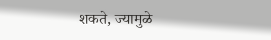शकते, ज्यामुळे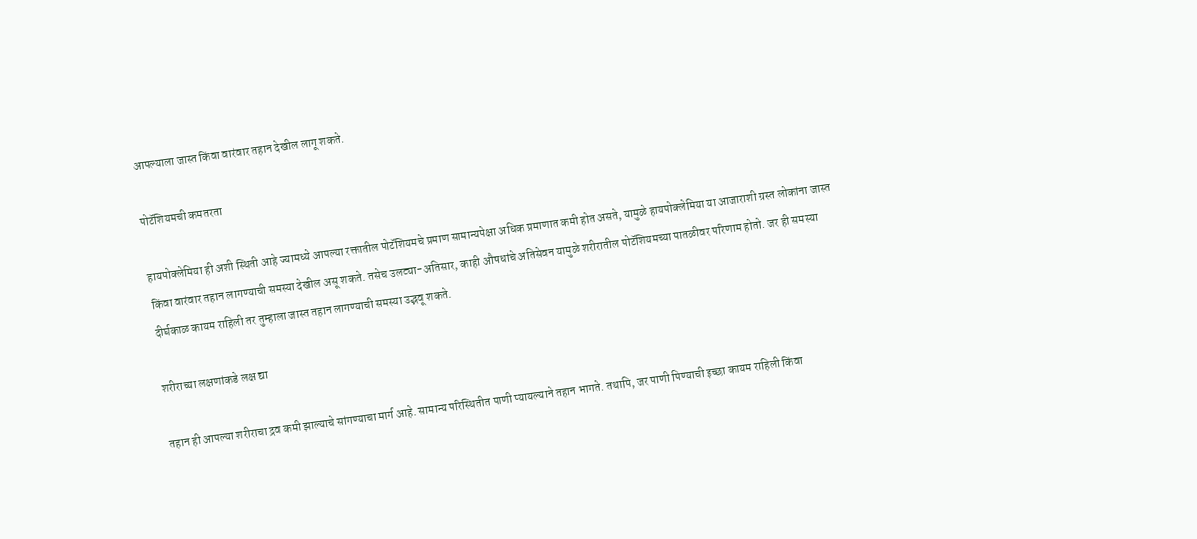आपल्याला जास्त किंवा वारंवार तहान देखील लागू शकते.

पोटॅशियमची कमतरता

हायपोक्लेमिया ही अशी स्थिती आहे ज्यामध्ये आपल्या रक्तातील पोटॅशियमचे प्रमाण सामान्यपेक्षा अधिक प्रमाणात कमी होत असते, यामुळे हायपोक्लेमिया या आजाराशी ग्रस्त लोकांना जास्त किंवा वारंवार तहान लागण्याची समस्या देखील असू शकते. तसेच उलट्या-अतिसार, काही औषधांचे अतिसेवन यामुळे शरीरातील पोटॅशियमच्या पातळीवर परिणाम होतो. जर ही समस्या दीर्घकाळ कायम राहिली तर तुम्हाला जास्त तहान लागण्याची समस्या उद्भवू शकते.

शरीराच्या लक्षणांकडे लक्ष द्या

तहान ही आपल्या शरीराचा द्रव कमी झाल्याचे सांगण्याचा मार्ग आहे. सामान्य परिस्थितीत पाणी प्यायल्याने तहान भागते. तथापि, जर पाणी पिण्याची इच्छा कायम राहिली किंवा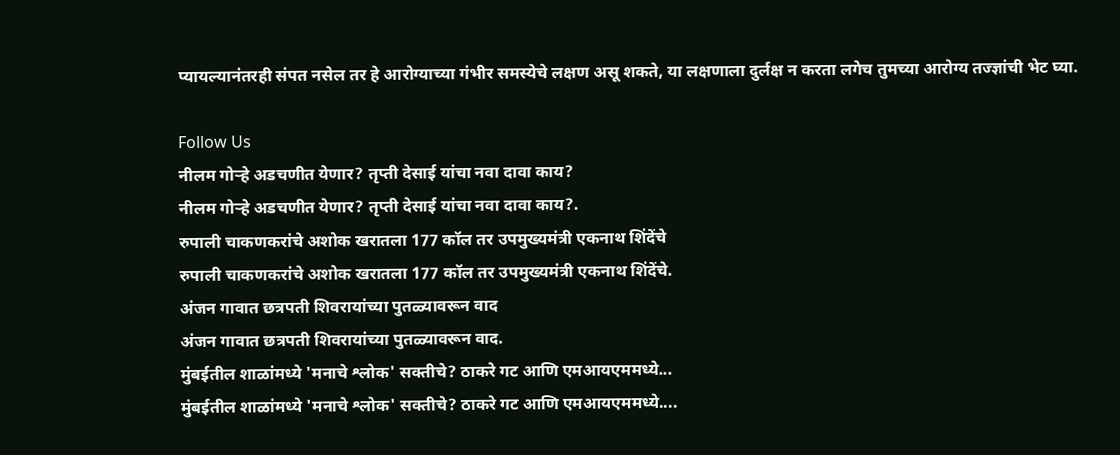प्यायल्यानंतरही संपत नसेल तर हे आरोग्याच्या गंभीर समस्येचे लक्षण असू शकते, या लक्षणाला दुर्लक्ष न करता लगेच तुमच्या आरोग्य तज्ज्ञांची भेट घ्या.

Follow Us
नीलम गोऱ्हे अडचणीत येणार? तृप्ती देसाई यांचा नवा दावा काय?
नीलम गोऱ्हे अडचणीत येणार? तृप्ती देसाई यांचा नवा दावा काय?.
रुपाली चाकणकरांचे अशोक खरातला 177 कॉल तर उपमुख्यमंत्री एकनाथ शिंदेंचे
रुपाली चाकणकरांचे अशोक खरातला 177 कॉल तर उपमुख्यमंत्री एकनाथ शिंदेंचे.
अंजन गावात छत्रपती शिवरायांच्या पुतळ्यावरून वाद
अंजन गावात छत्रपती शिवरायांच्या पुतळ्यावरून वाद.
मुंबईतील शाळांमध्ये 'मनाचे श्लोक' सक्तीचे? ठाकरे गट आणि एमआयएममध्ये...
मुंबईतील शाळांमध्ये 'मनाचे श्लोक' सक्तीचे? ठाकरे गट आणि एमआयएममध्ये....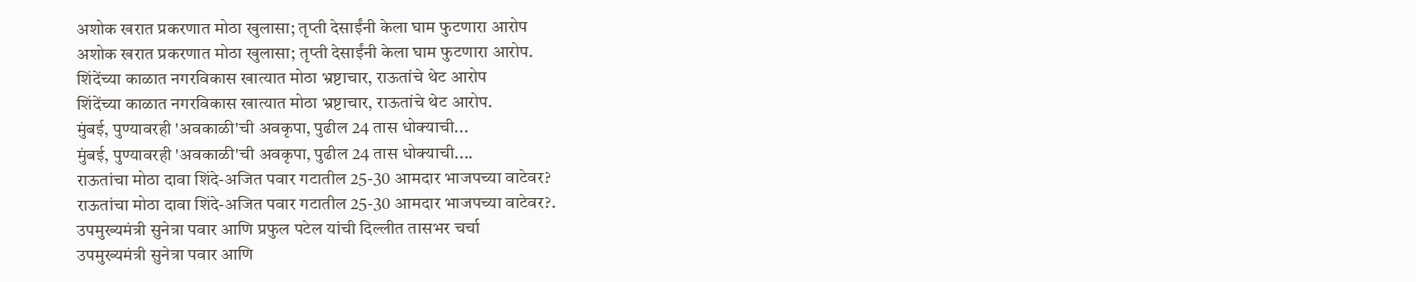अशोक खरात प्रकरणात मोठा खुलासा; तृप्ती देसाईंनी केला घाम फुटणारा आरोप
अशोक खरात प्रकरणात मोठा खुलासा; तृप्ती देसाईंनी केला घाम फुटणारा आरोप.
शिंदेंच्या काळात नगरविकास खात्यात मोठा भ्रष्टाचार, राऊतांचे थेट आरोप
शिंदेंच्या काळात नगरविकास खात्यात मोठा भ्रष्टाचार, राऊतांचे थेट आरोप.
मुंबई, पुण्यावरही 'अवकाळी'ची अवकृपा, पुढील 24 तास धोक्याची...
मुंबई, पुण्यावरही 'अवकाळी'ची अवकृपा, पुढील 24 तास धोक्याची....
राऊतांचा मोठा दावा शिंदे-अजित पवार गटातील 25-30 आमदार भाजपच्या वाटेवर?
राऊतांचा मोठा दावा शिंदे-अजित पवार गटातील 25-30 आमदार भाजपच्या वाटेवर?.
उपमुख्यमंत्री सुनेत्रा पवार आणि प्रफुल पटेल यांची दिल्लीत तासभर चर्चा
उपमुख्यमंत्री सुनेत्रा पवार आणि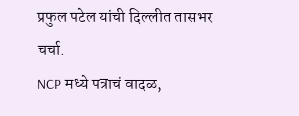प्रफुल पटेल यांची दिल्लीत तासभर चर्चा.
NCP मध्ये पत्राचं वादळ,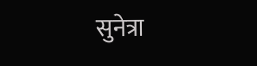सुनेत्रा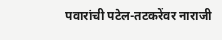पवारांची पटेल-तटकरेंवर नाराजी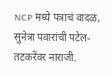NCP मध्ये पत्राचं वादळ, सुनेत्रा पवारांची पटेल-तटकरेंवर नाराजी.